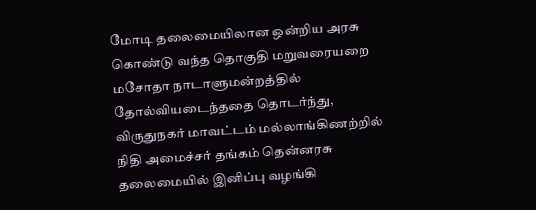மோடி தலைமையிலான ஒன்றிய அரசு கொண்டு வந்த தொகுதி மறுவரையறை மசோதா நாடாளுமன்றத்தில் தோல்வியடைந்ததை தொடர்ந்து, விருதுநகர் மாவட்டம் மல்லாங்கிணற்றில் நிதி அமைச்சர் தங்கம் தென்னரசு தலைமையில் இனிப்பு வழங்கி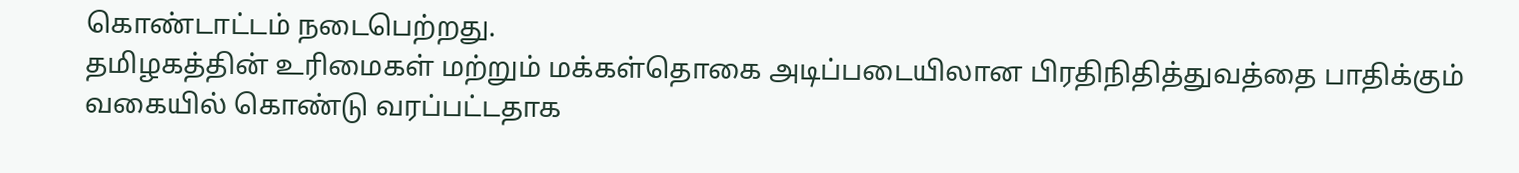கொண்டாட்டம் நடைபெற்றது.
தமிழகத்தின் உரிமைகள் மற்றும் மக்கள்தொகை அடிப்படையிலான பிரதிநிதித்துவத்தை பாதிக்கும் வகையில் கொண்டு வரப்பட்டதாக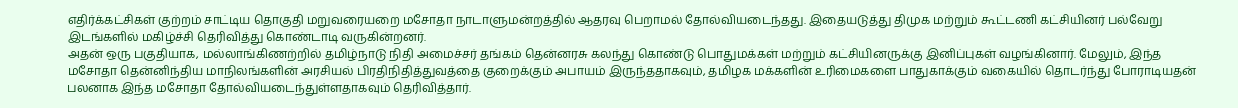எதிர்க்கட்சிகள் குற்றம் சாட்டிய தொகுதி மறுவரையறை மசோதா நாடாளுமன்றத்தில் ஆதரவு பெறாமல் தோல்வியடைந்தது. இதையடுத்து திமுக மற்றும் கூட்டணி கட்சியினர் பல்வேறு இடங்களில் மகிழ்ச்சி தெரிவித்து கொண்டாடி வருகின்றனர்.
அதன் ஒரு பகுதியாக, மல்லாங்கிணற்றில் தமிழ்நாடு நிதி அமைச்சர் தங்கம் தென்னரசு கலந்து கொண்டு பொதுமக்கள் மற்றும் கட்சியினருக்கு இனிப்புகள் வழங்கினார். மேலும், இந்த மசோதா தென்னிந்திய மாநிலங்களின் அரசியல் பிரதிநிதித்துவத்தை குறைக்கும் அபாயம் இருந்ததாகவும், தமிழக மக்களின் உரிமைகளை பாதுகாக்கும் வகையில் தொடர்ந்து போராடியதன் பலனாக இந்த மசோதா தோல்வியடைந்துள்ளதாகவும் தெரிவித்தார்.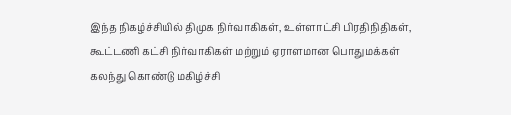இந்த நிகழ்ச்சியில் திமுக நிர்வாகிகள், உள்ளாட்சி பிரதிநிதிகள், கூட்டணி கட்சி நிர்வாகிகள் மற்றும் ஏராளமான பொதுமக்கள் கலந்து கொண்டு மகிழ்ச்சி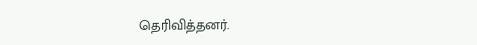தெரிவித்தனர்.